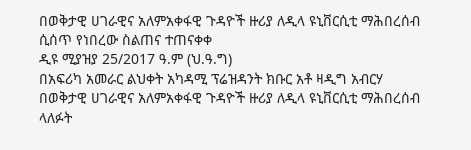በወቅታዊ ሀገራዊና አለምአቀፋዊ ጉዳዮች ዙሪያ ለዲላ ዩኒቨርሲቲ ማሕበረሰብ ሲሰጥ የነበረው ስልጠና ተጠናቀቀ
ዲዩ ሚያዝያ 25/2017 ዓ.ም (ህ.ዓ.ግ)
በአፍሪካ አመራር ልህቀት አካዳሚ ፕሬዝዳንት ክቡር አቶ ዛዲግ አብርሃ በወቅታዊ ሀገራዊና አለምአቀፋዊ ጉዳዮች ዙሪያ ለዲላ ዩኒቨርሲቲ ማሕበረሰብ ላለፉት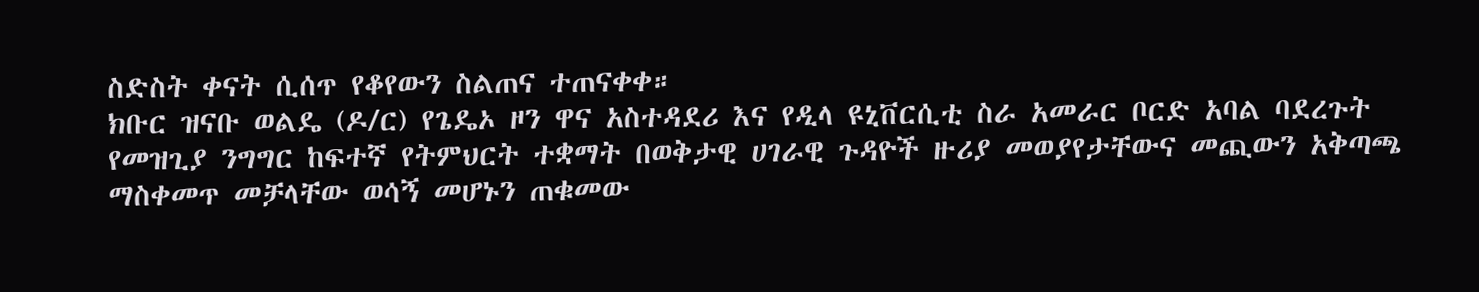ስድስት ቀናት ሲሰጥ የቆየውን ስልጠና ተጠናቀቀ።
ክቡር ዝናቡ ወልዴ (ዶ/ር) የጌዴኦ ዞን ዋና አስተዳደሪ እና የዲላ ዩኒቨርሲቲ ስራ አመራር ቦርድ አባል ባደረጉት የመዝጊያ ንግግር ከፍተኛ የትምህርት ተቋማት በወቅታዊ ሀገራዊ ጉዳዮች ዙሪያ መወያየታቸውና መጪውን አቅጣጫ ማስቀመጥ መቻላቸው ወሳኝ መሆኑን ጠቁመው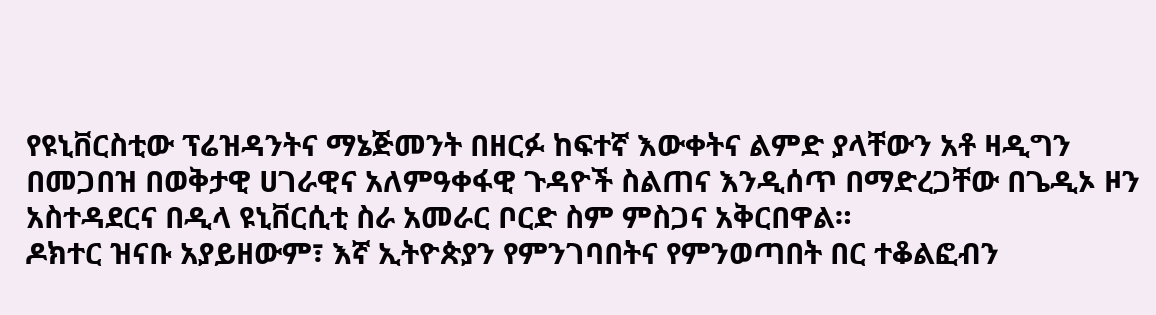የዩኒቨርስቲው ፕሬዝዳንትና ማኔጅመንት በዘርፉ ከፍተኛ እውቀትና ልምድ ያላቸውን አቶ ዛዲግን በመጋበዝ በወቅታዊ ሀገራዊና አለምዓቀፋዊ ጉዳዮች ስልጠና እንዲሰጥ በማድረጋቸው በጌዲኦ ዞን አስተዳደርና በዲላ ዩኒቨርሲቲ ስራ አመራር ቦርድ ስም ምስጋና አቅርበዋል።
ዶክተር ዝናቡ አያይዘውም፣ እኛ ኢትዮጵያን የምንገባበትና የምንወጣበት በር ተቆልፎብን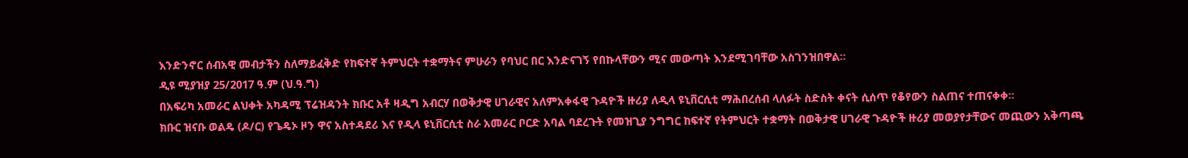እንድንኖር ሰብአዊ መብታችን ስለማይፈቅድ የከፍተኛ ትምህርት ተቋማትና ምሁራን የባህር በር እንድናገኝ የበኩላቸውን ሚና መውጣት እንደሚገባቸው አስገንዝበዋል።
ዲዩ ሚያዝያ 25/2017 ዓ.ም (ህ.ዓ.ግ)
በአፍሪካ አመራር ልህቀት አካዳሚ ፕሬዝዳንት ክቡር አቶ ዛዲግ አብርሃ በወቅታዊ ሀገራዊና አለምአቀፋዊ ጉዳዮች ዙሪያ ለዲላ ዩኒቨርሲቲ ማሕበረሰብ ላለፉት ስድስት ቀናት ሲሰጥ የቆየውን ስልጠና ተጠናቀቀ።
ክቡር ዝናቡ ወልዴ (ዶ/ር) የጌዴኦ ዞን ዋና አስተዳደሪ እና የዲላ ዩኒቨርሲቲ ስራ አመራር ቦርድ አባል ባደረጉት የመዝጊያ ንግግር ከፍተኛ የትምህርት ተቋማት በወቅታዊ ሀገራዊ ጉዳዮች ዙሪያ መወያየታቸውና መጪውን አቅጣጫ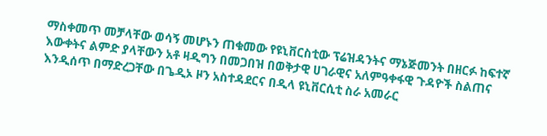ማስቀመጥ መቻላቸው ወሳኝ መሆኑን ጠቁመው የዩኒቨርስቲው ፕሬዝዳንትና ማኔጅመንት በዘርፉ ከፍተኛ እውቀትና ልምድ ያላቸውን አቶ ዛዲግን በመጋበዝ በወቅታዊ ሀገራዊና አለምዓቀፋዊ ጉዳዮች ስልጠና እንዲሰጥ በማድረጋቸው በጌዲኦ ዞን አስተዳደርና በዲላ ዩኒቨርሲቲ ስራ አመራር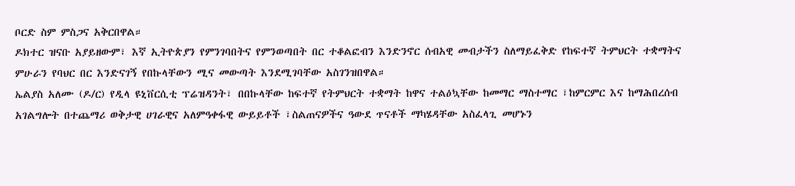ቦርድ ስም ምስጋና አቅርበዋል።
ዶክተር ዝናቡ አያይዘውም፣ እኛ ኢትዮጵያን የምንገባበትና የምንወጣበት በር ተቆልፎብን እንድንኖር ሰብአዊ መብታችን ስለማይፈቅድ የከፍተኛ ትምህርት ተቋማትና ምሁራን የባህር በር እንድናገኝ የበኩላቸውን ሚና መውጣት እንደሚገባቸው አስገንዝበዋል።
ኤልያስ አለሙ (ዶ/ር) የዲላ ዩኒቨርሲቲ ፕሬዝዳንት፣ በበኩላቸው ከፍተኛ የትምህርት ተቋማት ከዋና ተልዕኳቸው ከመማር ማስተማር ፣ከምርምር እና ከማሕበረሰብ አገልግሎት በተጨማሪ ወቅታዊ ሀገራዊና አለምዓቀፋዊ ውይይቶች ፣ስልጠናዎችና ዓውደ ጥናቶች ማካሄዳቸው አስፈላጊ መሆኑን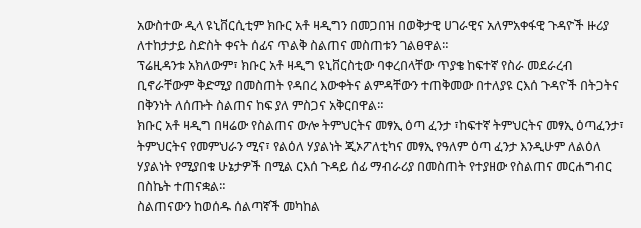አውስተው ዲላ ዩኒቨርሲቲም ክቡር አቶ ዛዲግን በመጋበዝ በወቅታዊ ሀገራዊና አለምአቀፋዊ ጉዳዮች ዙሪያ ለተከታታይ ስድስት ቀናት ሰፊና ጥልቅ ስልጠና መስጠቱን ገልፀዋል።
ፕሬዚዳንቱ አክለውም፣ ክቡር አቶ ዛዲግ ዩኒቨርስቲው ባቀረበላቸው ጥያቄ ከፍተኛ የስራ መደራረብ ቢኖራቸውም ቅድሚያ በመስጠት የዳበረ እውቀትና ልምዳቸውን ተጠቅመው በተለያዩ ርእሰ ጉዳዮች በትጋትና በቅንነት ለሰጡት ስልጠና ከፍ ያለ ምስጋና አቅርበዋል።
ክቡር አቶ ዛዲግ በዛሬው የስልጠና ውሎ ትምህርትና መፃኢ ዕጣ ፈንታ ፣ከፍተኛ ትምህርትና መፃኢ ዕጣፈንታ፣ ትምህርትና የመምህራን ሚና፣ የልዕለ ሃያልነት ጂኦፖለቲካና መፃኢ የዓለም ዕጣ ፈንታ እንዲሁም ለልዕለ ሃያልነት የሚያበቁ ሁኔታዎች በሚል ርእሰ ጉዳይ ሰፊ ማብራሪያ በመስጠት የተያዘው የስልጠና መርሐግብር በስኬት ተጠናቋል።
ስልጠናውን ከወሰዱ ሰልጣኛች መካከል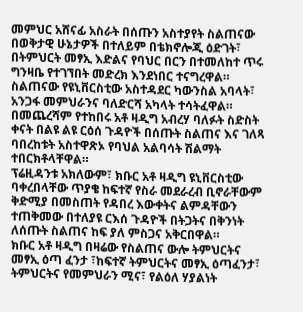መምህር አሸናፊ አስራት በሰጡን አስተያየት ስልጠናው በወቅታዊ ሁኔታዎች በተለይም በቴክኖሎጂ ዕድገት፣ በትምህርት መፃኢ እድልና የባህር በርን በተመለከተ ጥሩ ግንዛቤ የተገኘበት መድረክ እንደነበር ተናግረዋል።
ስልጠናው የዩኒቨርስቲው አስተዳደር ካውንስል አባላት፣ አንጋፋ መምህራንና ባለድርሻ አካላት ተሳትፈዋል።
በመጨረሻም የተከበሩ አቶ ዛዲግ አብረሃ ባለፉት ስድስት ቀናት በልዩ ልዩ ርዕሰ ጉዳዮች በሰጡት ስልጠና እና ገለጻ ባበረከቱት አስተዋጽኦ የባህል አልባሳት ሽልማት ተበርክቶላቸዋል።
ፕሬዚዳንቱ አክለውም፣ ክቡር አቶ ዛዲግ ዩኒቨርስቲው ባቀረበላቸው ጥያቄ ከፍተኛ የስራ መደራረብ ቢኖራቸውም ቅድሚያ በመስጠት የዳበረ እውቀትና ልምዳቸውን ተጠቅመው በተለያዩ ርእሰ ጉዳዮች በትጋትና በቅንነት ለሰጡት ስልጠና ከፍ ያለ ምስጋና አቅርበዋል።
ክቡር አቶ ዛዲግ በዛሬው የስልጠና ውሎ ትምህርትና መፃኢ ዕጣ ፈንታ ፣ከፍተኛ ትምህርትና መፃኢ ዕጣፈንታ፣ ትምህርትና የመምህራን ሚና፣ የልዕለ ሃያልነት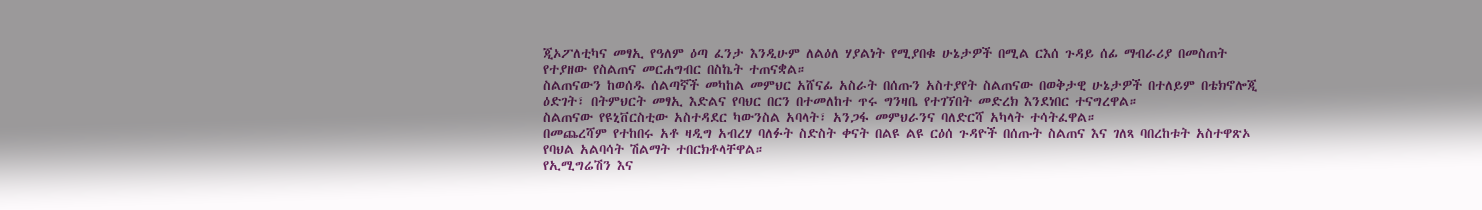ጂኦፖለቲካና መፃኢ የዓለም ዕጣ ፈንታ እንዲሁም ለልዕለ ሃያልነት የሚያበቁ ሁኔታዎች በሚል ርእሰ ጉዳይ ሰፊ ማብራሪያ በመስጠት የተያዘው የስልጠና መርሐግብር በስኬት ተጠናቋል።
ስልጠናውን ከወሰዱ ሰልጣኛች መካከል መምህር አሸናፊ አስራት በሰጡን አስተያየት ስልጠናው በወቅታዊ ሁኔታዎች በተለይም በቴክኖሎጂ ዕድገት፣ በትምህርት መፃኢ እድልና የባህር በርን በተመለከተ ጥሩ ግንዛቤ የተገኘበት መድረክ እንደነበር ተናግረዋል።
ስልጠናው የዩኒቨርስቲው አስተዳደር ካውንስል አባላት፣ አንጋፋ መምህራንና ባለድርሻ አካላት ተሳትፈዋል።
በመጨረሻም የተከበሩ አቶ ዛዲግ አብረሃ ባለፉት ስድስት ቀናት በልዩ ልዩ ርዕሰ ጉዳዮች በሰጡት ስልጠና እና ገለጻ ባበረከቱት አስተዋጽኦ የባህል አልባሳት ሽልማት ተበርክቶላቸዋል።
የኢሚግሬሽን እና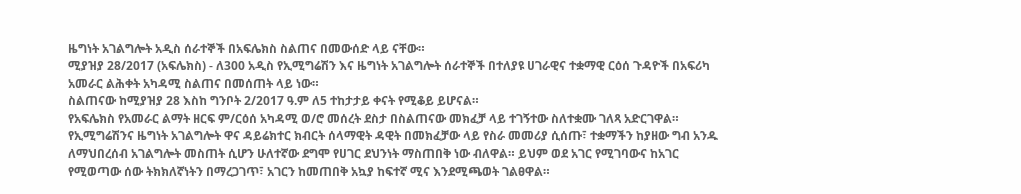ዜግነት አገልግሎት አዲስ ሰራተኞች በአፍሌክስ ስልጠና በመውሰድ ላይ ናቸው።
ሚያዝያ 28/2017 (አፍሌክስ) - ለ300 አዲስ የኢሚግሬሽን እና ዜግነት አገልግሎት ሰራተኞች በተለያዩ ሀገራዊና ተቋማዊ ርዕሰ ጉዳዮች በአፍሪካ አመራር ልሕቀት አካዳሚ ስልጠና በመሰጠት ላይ ነው።
ስልጠናው ከሚያዝያ 28 እስከ ግንቦት 2/2017 ዓ.ም ለ5 ተከታታይ ቀናት የሚቆይ ይሆናል።
የአፍሌክስ የአመራር ልማት ዘርፍ ም/ርዕሰ አካዳሚ ወ/ሮ መሰረት ደስታ በስልጠናው መክፈቻ ላይ ተገኝተው ስለተቋሙ ገለጻ አድርገዋል።
የኢሚግሬሽንና ዜግነት አገልግሎት ዋና ዳይሬክተር ክብርት ሰላማዊት ዳዊት በመክፈቻው ላይ የስራ መመሪያ ሲሰጡ፣ ተቋማችን ከያዘው ግብ አንዱ ለማህበረሰብ አገልግሎት መስጠት ሲሆን ሁለተኛው ደግሞ የሀገር ደህንነት ማስጠበቅ ነው ብለዋል። ይህም ወደ አገር የሚገባውና ከአገር የሚወጣው ሰው ትክክለኛነትን በማረጋገጥ፣ አገርን ከመጠበቅ አኳያ ከፍተኛ ሚና እንደሚጫወት ገልፀዋል።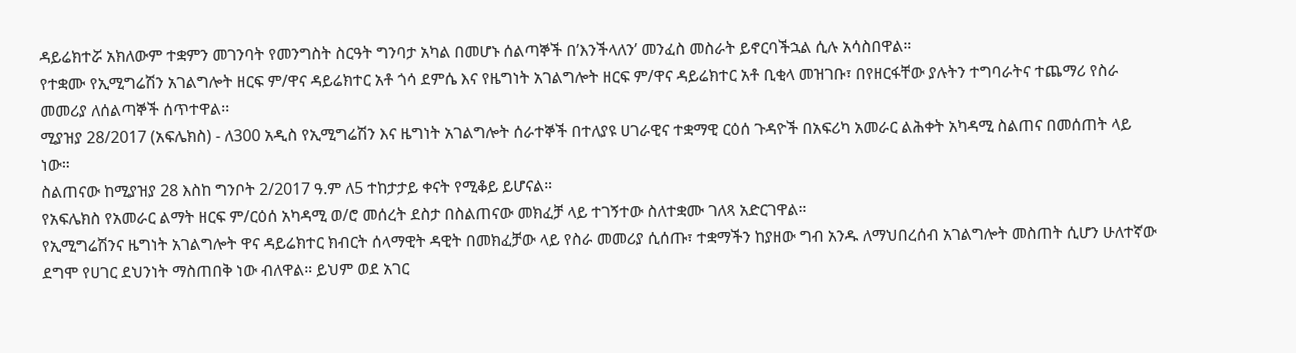ዳይሬክተሯ አክለውም ተቋምን መገንባት የመንግስት ስርዓት ግንባታ አካል በመሆኑ ሰልጣኞች በ’እንችላለን’ መንፈስ መስራት ይኖርባችኋል ሲሉ አሳስበዋል።
የተቋሙ የኢሚግሬሽን አገልግሎት ዘርፍ ም/ዋና ዳይሬክተር አቶ ጎሳ ደምሴ እና የዜግነት አገልግሎት ዘርፍ ም/ዋና ዳይሬክተር አቶ ቢቂላ መዝገቡ፣ በየዘርፋቸው ያሉትን ተግባራትና ተጨማሪ የስራ መመሪያ ለሰልጣኞች ሰጥተዋል፡፡
ሚያዝያ 28/2017 (አፍሌክስ) - ለ300 አዲስ የኢሚግሬሽን እና ዜግነት አገልግሎት ሰራተኞች በተለያዩ ሀገራዊና ተቋማዊ ርዕሰ ጉዳዮች በአፍሪካ አመራር ልሕቀት አካዳሚ ስልጠና በመሰጠት ላይ ነው።
ስልጠናው ከሚያዝያ 28 እስከ ግንቦት 2/2017 ዓ.ም ለ5 ተከታታይ ቀናት የሚቆይ ይሆናል።
የአፍሌክስ የአመራር ልማት ዘርፍ ም/ርዕሰ አካዳሚ ወ/ሮ መሰረት ደስታ በስልጠናው መክፈቻ ላይ ተገኝተው ስለተቋሙ ገለጻ አድርገዋል።
የኢሚግሬሽንና ዜግነት አገልግሎት ዋና ዳይሬክተር ክብርት ሰላማዊት ዳዊት በመክፈቻው ላይ የስራ መመሪያ ሲሰጡ፣ ተቋማችን ከያዘው ግብ አንዱ ለማህበረሰብ አገልግሎት መስጠት ሲሆን ሁለተኛው ደግሞ የሀገር ደህንነት ማስጠበቅ ነው ብለዋል። ይህም ወደ አገር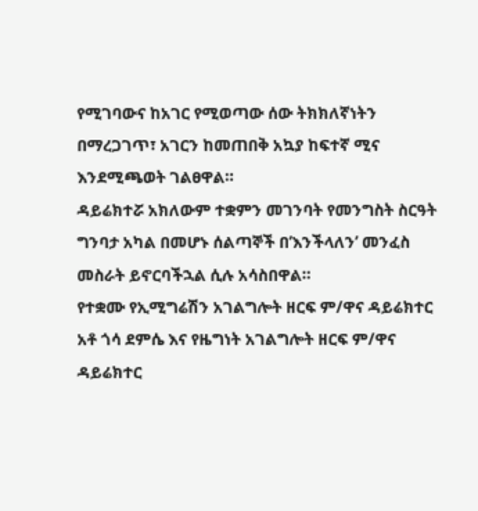የሚገባውና ከአገር የሚወጣው ሰው ትክክለኛነትን በማረጋገጥ፣ አገርን ከመጠበቅ አኳያ ከፍተኛ ሚና እንደሚጫወት ገልፀዋል።
ዳይሬክተሯ አክለውም ተቋምን መገንባት የመንግስት ስርዓት ግንባታ አካል በመሆኑ ሰልጣኞች በ’እንችላለን’ መንፈስ መስራት ይኖርባችኋል ሲሉ አሳስበዋል።
የተቋሙ የኢሚግሬሽን አገልግሎት ዘርፍ ም/ዋና ዳይሬክተር አቶ ጎሳ ደምሴ እና የዜግነት አገልግሎት ዘርፍ ም/ዋና ዳይሬክተር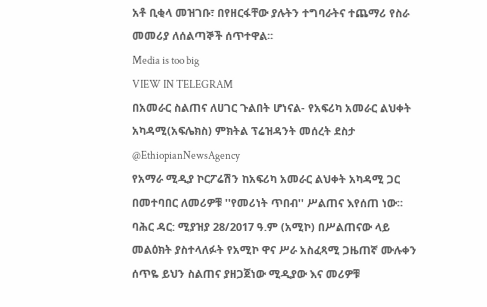አቶ ቢቂላ መዝገቡ፣ በየዘርፋቸው ያሉትን ተግባራትና ተጨማሪ የስራ መመሪያ ለሰልጣኞች ሰጥተዋል፡፡
Media is too big
VIEW IN TELEGRAM
በአመራር ስልጠና ለሀገር ጉልበት ሆነናል- የአፍሪካ አመራር ልህቀት አካዳሚ(አፍሌክስ) ምክትል ፕሬዝዳንት መሰረት ደስታ @EthiopianNewsAgency
የአማራ ሚዲያ ኮርፖሬሽን ከአፍሪካ አመራር ልህቀት አካዳሚ ጋር በመተባበር ለመሪዎቹ ''የመሪነት ጥበብ'' ሥልጠና እየሰጠ ነው።
ባሕር ዳር: ሚያዝያ 28/2017 ዓ.ም (አሚኮ) በሥልጠናው ላይ መልዕክት ያስተላለፉት የአሚኮ ዋና ሥራ አስፈጻሚ ጋዜጠኛ ሙሉቀን ሰጥዬ ይህን ስልጠና ያዘጋጀነው ሚዲያው እና መሪዎቹ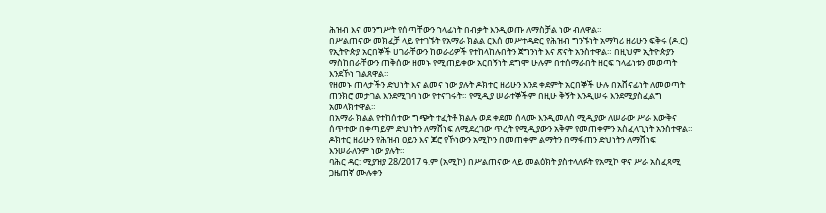ሕዝብ እና መንግሥት የሰጣቸውን ኀላፊነት በብቃት እንዲወጡ ለማስቻል ነው ብለዋል።
በሥልጠናው መክፈቻ ላይ የተገኙት የአማራ ክልል ርእሰ መሥተዳድር የሕዝብ ግንኙነት አማካሪ ዘሪሁን ፍቅሩ (ዶ.ር) የኢትዮጵያ አርበኞች ሀገራቸውን ከወራሪዎች የተከላከሉበትን ጀግንነት እና ጽናት አንስተዋል። በዚህም ኢትዮጵያን ማስከበራቸውን ጠቅሰው ዘመኑ የሚጠይቀው አርበኝነት ደግሞ ሁሉም በተሰማራበት ዘርፍ ኀላፊነቱን መወጣት እንደኾነ ገልጸዋል።
የዘመኑ ጠላታችን ድህነት እና ልመና ነው ያሉት ዶክተር ዘሪሁን እንደ ቀደምት አርበኞች ሁሉ በአሸናፊነት ለመወጣት ጠንክሮ መታገል እንደሚገባ ነው የተናገሩት። የሚዲያ ሠራተኞችም በዚሁ ቅኝት እንዲሠሩ እንደሚያስፈልግ አመላክተዋል።
በአማራ ክልል የተከሰተው ግጭት ተፈትቶ ክልሉ ወደ ቀደመ ሰላሙ እንዲመለስ ሚዲያው ለሠራው ሥራ እውቅና ሰጥተው በቀጣይም ድህነትን ለማሸነፍ ለሚደረገው ጥረት የሚዲያውን አቅም የመጠቀምን አስፈላጊነት አንስተዋል።
ዶክተር ዘሪሁን የሕዝብ ዐይን እና ጆሮ የኾነውን አሚኮን በመጠቀም ልማትን በማፋጠን ድህነትን ለማሸነፍ እንሠራለንም ነው ያሉት።
ባሕር ዳር: ሚያዝያ 28/2017 ዓ.ም (አሚኮ) በሥልጠናው ላይ መልዕክት ያስተላለፉት የአሚኮ ዋና ሥራ አስፈጻሚ ጋዜጠኛ ሙሉቀን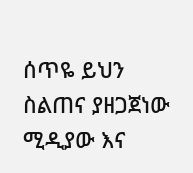ሰጥዬ ይህን ስልጠና ያዘጋጀነው ሚዲያው እና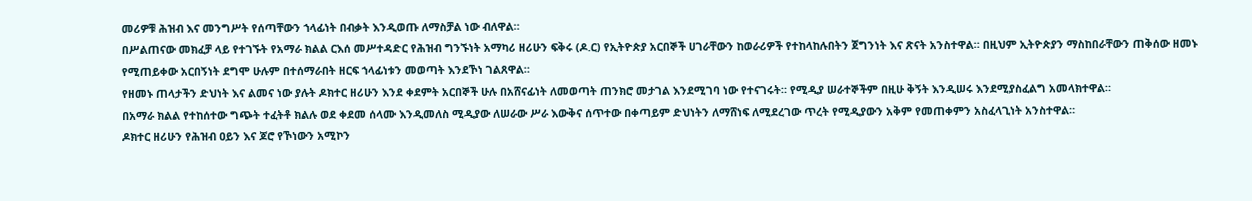መሪዎቹ ሕዝብ እና መንግሥት የሰጣቸውን ኀላፊነት በብቃት እንዲወጡ ለማስቻል ነው ብለዋል።
በሥልጠናው መክፈቻ ላይ የተገኙት የአማራ ክልል ርእሰ መሥተዳድር የሕዝብ ግንኙነት አማካሪ ዘሪሁን ፍቅሩ (ዶ.ር) የኢትዮጵያ አርበኞች ሀገራቸውን ከወራሪዎች የተከላከሉበትን ጀግንነት እና ጽናት አንስተዋል። በዚህም ኢትዮጵያን ማስከበራቸውን ጠቅሰው ዘመኑ የሚጠይቀው አርበኝነት ደግሞ ሁሉም በተሰማራበት ዘርፍ ኀላፊነቱን መወጣት እንደኾነ ገልጸዋል።
የዘመኑ ጠላታችን ድህነት እና ልመና ነው ያሉት ዶክተር ዘሪሁን እንደ ቀደምት አርበኞች ሁሉ በአሸናፊነት ለመወጣት ጠንክሮ መታገል እንደሚገባ ነው የተናገሩት። የሚዲያ ሠራተኞችም በዚሁ ቅኝት እንዲሠሩ እንደሚያስፈልግ አመላክተዋል።
በአማራ ክልል የተከሰተው ግጭት ተፈትቶ ክልሉ ወደ ቀደመ ሰላሙ እንዲመለስ ሚዲያው ለሠራው ሥራ እውቅና ሰጥተው በቀጣይም ድህነትን ለማሸነፍ ለሚደረገው ጥረት የሚዲያውን አቅም የመጠቀምን አስፈላጊነት አንስተዋል።
ዶክተር ዘሪሁን የሕዝብ ዐይን እና ጆሮ የኾነውን አሚኮን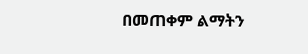በመጠቀም ልማትን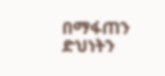በማፋጠን ድህነትን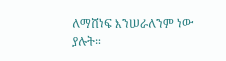ለማሸነፍ እንሠራለንም ነው ያሉት።